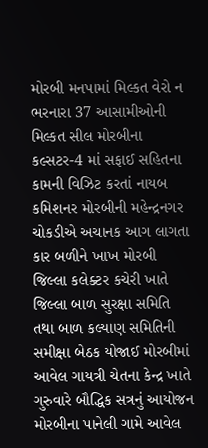મોરબી મનપામાં મિલ્કત વેરો ન ભરનારા 37 આસામીઓની મિલ્કત સીલ મોરબીના કલ્સટર-4 માં સફાઈ સહિતના કામની વિઝિટ કરતાં નાયબ કમિશનર મોરબીની મહેન્દ્રનગર ચોકડીએ અચાનક આગ લાગતા કાર બળીને ખાખ મોરબી જિલ્લા કલેક્ટર કચેરી ખાતે જિલ્લા બાળ સુરક્ષા સમિતિ તથા બાળ કલ્યાણ સમિતિની સમીક્ષા બેઠક યોજાઈ મોરબીમાં આવેલ ગાયત્રી ચેતના કેન્દ્ર ખાતે ગુરુવારે બૌદ્ધિક સત્રનું આયોજન મોરબીના પાનેલી ગામે આવેલ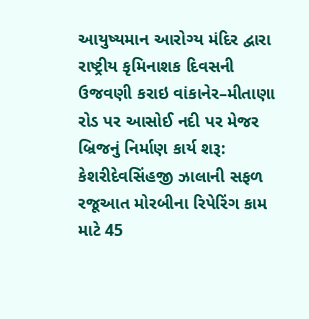આયુષ્યમાન આરોગ્ય મંદિર દ્વારા રાષ્ટ્રીય કૃમિનાશક દિવસની ઉજવણી કરાઇ વાંકાનેર–મીતાણા રોડ પર આસોઈ નદી પર મેજર બ્રિજનું નિર્માણ કાર્ય શરૂ: કેશરીદેવસિંહજી ઝાલાની સફળ રજૂઆત મોરબીના રિપેરિંગ કામ માટે 45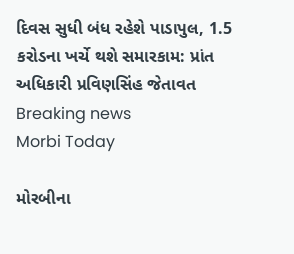દિવસ સુધી બંધ રહેશે પાડાપુલ, 1.5 કરોડના ખર્ચે થશે સમારકામ: પ્રાંત અધિકારી પ્રવિણસિંહ જેતાવત
Breaking news
Morbi Today

મોરબીના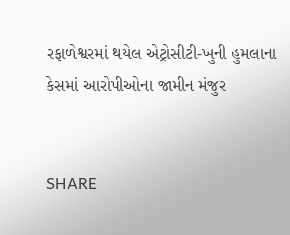રફાળેશ્વરમાં થયેલ એટ્રોસીટી-ખુની હુમલાના કેસમાં આરોપીઓના જામીન મંજુર


SHARE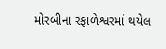મોરબીના રફાળેશ્વરમાં થયેલ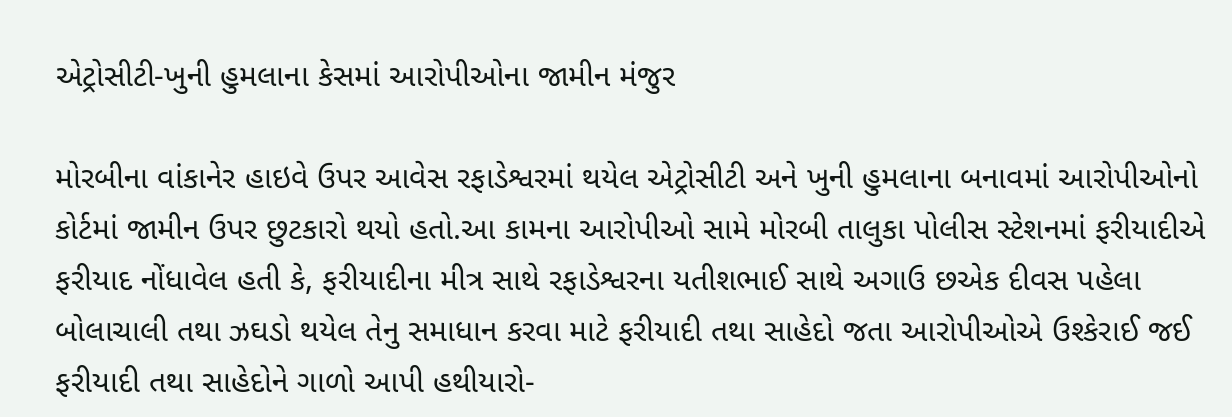એટ્રોસીટી-ખુની હુમલાના કેસમાં આરોપીઓના જામીન મંજુર

મોરબીના વાંકાનેર હાઇવે ઉપર આવેસ રફાડેશ્વરમાં થયેલ એટ્રોસીટી અને ખુની હુમલાના બનાવમાં આરોપીઓનો કોર્ટમાં જામીન ઉપર છુટકારો થયો હતો.આ કામના આરોપીઓ સામે મોરબી તાલુકા પોલીસ સ્ટેશનમાં ફરીયાદીએ ફરીયાદ નોંધાવેલ હતી કે, ફરીયાદીના મીત્ર સાથે રફાડેશ્વરના યતીશભાઈ સાથે અગાઉ છએક દીવસ પહેલા બોલાચાલી તથા ઝઘડો થયેલ તેનુ સમાધાન કરવા માટે ફરીયાદી તથા સાહેદો જતા આરોપીઓએ ઉશ્કેરાઈ જઈ ફરીયાદી તથા સાહેદોને ગાળો આપી હથીયારો-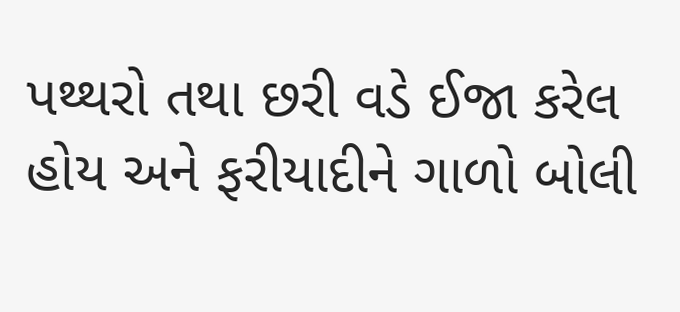પથ્થરો તથા છરી વડે ઈજા કરેલ હોય અને ફરીયાદીને ગાળો બોલી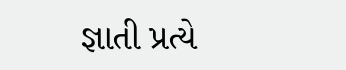જ્ઞાતી પ્રત્યે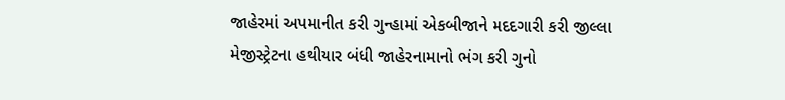જાહેરમાં અપમાનીત કરી ગુન્હામાં એકબીજાને મદદગારી કરી જીલ્લા મેજીસ્ટ્રેટના હથીયાર બંધી જાહેરનામાનો ભંગ કરી ગુનો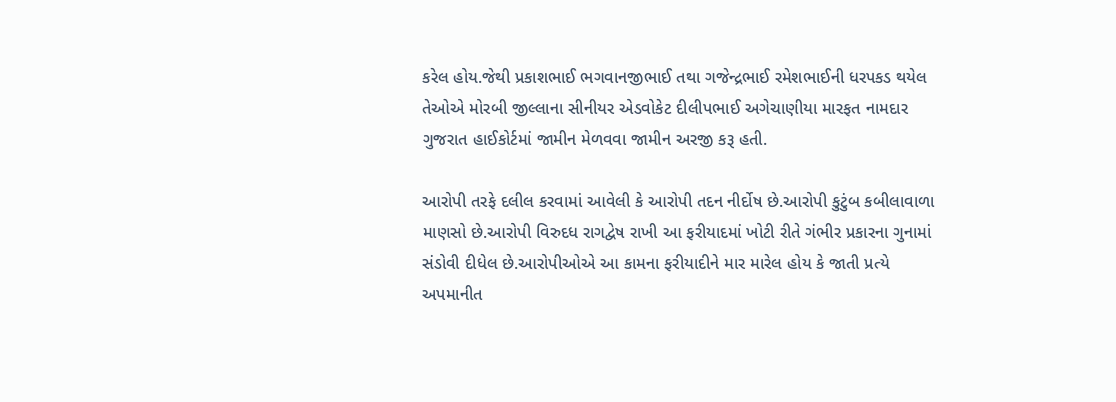કરેલ હોય.જેથી પ્રકાશભાઈ ભગવાનજીભાઈ તથા ગજેન્દ્રભાઈ રમેશભાઈની ધરપકડ થયેલ તેઓએ મોરબી જીલ્લાના સીનીયર એડવોકેટ દીલીપભાઈ અગેચાણીયા મારફત નામદાર ગુજરાત હાઈકોર્ટમાં જામીન મેળવવા જામીન અરજી કરૂ હતી.

આરોપી તરફે દલીલ કરવામાં આવેલી કે આરોપી તદન નીર્દોષ છે.આરોપી કુટુંબ કબીલાવાળા માણસો છે.આરોપી વિરુદધ રાગદ્વેષ રાખી આ ફરીયાદમાં ખોટી રીતે ગંભીર પ્રકારના ગુનામાં સંડોવી દીધેલ છે.આરોપીઓએ આ કામના ફરીયાદીને માર મારેલ હોય કે જાતી પ્રત્યે અપમાનીત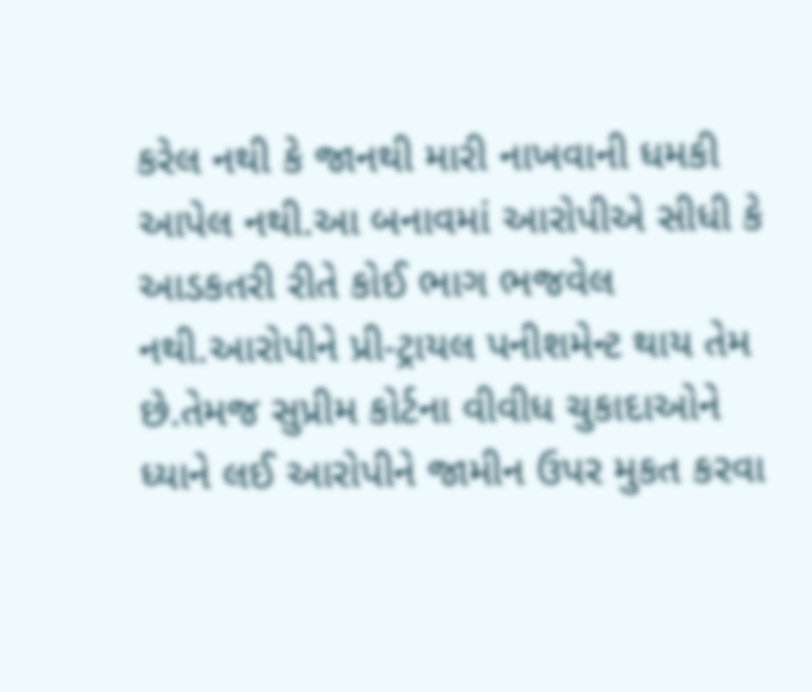કરેલ નથી કે જાનથી મારી નાખવાની ધમકી આપેલ નથી.આ બનાવમાં આરોપીએ સીધી કે આડકતરી રીતે કોઈ ભાગ ભજવેલ નથી.આરોપીને પ્રી-ટ્રાયલ પનીશમેન્ટ થાય તેમ છે.તેમજ સુપ્રીમ કોર્ટના વીવીધ ચુકાદાઓને ધ્યાને લઈ આરોપીને જામીન ઉપર મુકત કરવા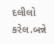દલીલો કરેલ.બન્ને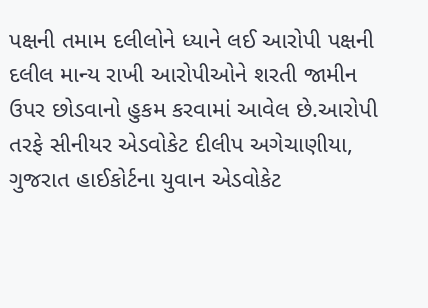પક્ષની તમામ દલીલોને ધ્યાને લઈ આરોપી પક્ષની દલીલ માન્ય રાખી આરોપીઓને શરતી જામીન ઉપર છોડવાનો હુકમ કરવામાં આવેલ છે.આરોપી તરફે સીનીયર એડવોકેટ દીલીપ અગેચાણીયા, ગુજરાત હાઈકોર્ટના યુવાન એડવોકેટ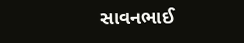સાવનભાઈ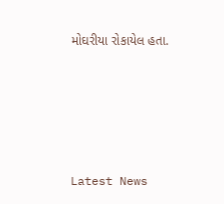મોઘરીયા રોકાયેલ હતા.






Latest News